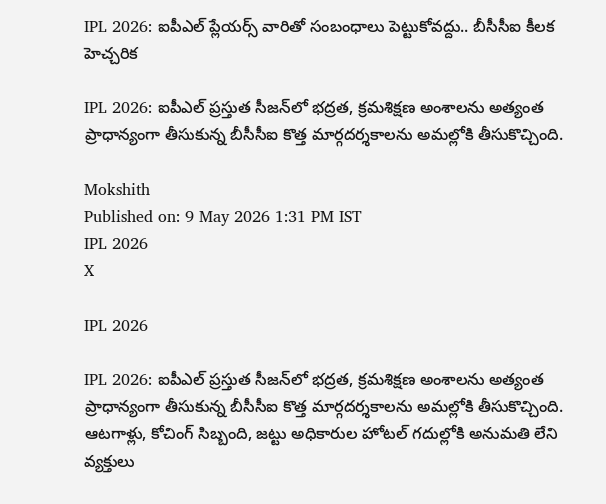IPL 2026: ఐపీఎల్ ప్లేయ‌ర్స్ వారితో సంబంధాలు పెట్టుకోవద్దు.. బీసీసీఐ కీల‌క హెచ్చ‌రిక‌

IPL 2026: ఐపీఎల్‌ ప్రస్తుత సీజన్‌లో భద్రత, క్రమశిక్షణ అంశాలను అత్యంత ప్రాధాన్యంగా తీసుకున్న బీసీసీఐ కొత్త మార్గదర్శకాలను అమల్లోకి తీసుకొచ్చింది.

Mokshith
Published on: 9 May 2026 1:31 PM IST
IPL 2026
X

IPL 2026

IPL 2026: ఐపీఎల్‌ ప్రస్తుత సీజన్‌లో భద్రత, క్రమశిక్షణ అంశాలను అత్యంత ప్రాధాన్యంగా తీసుకున్న బీసీసీఐ కొత్త మార్గదర్శకాలను అమల్లోకి తీసుకొచ్చింది. ఆటగాళ్లు, కోచింగ్ సిబ్బంది, జట్టు అధికారుల హోటల్ గదుల్లోకి అనుమతి లేని వ్యక్తులు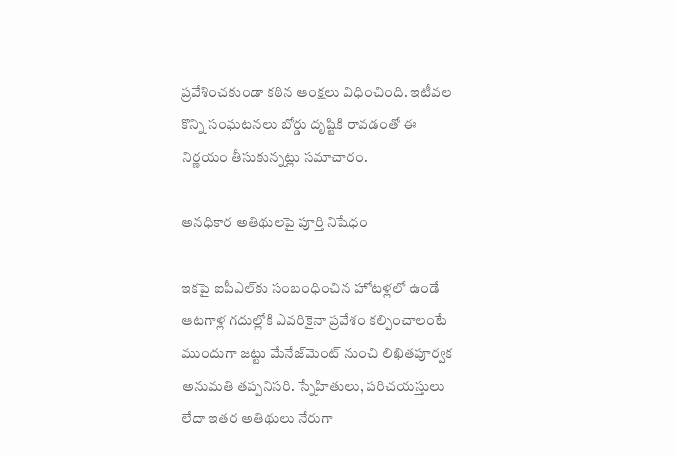ప్రవేశించకుండా కఠిన ఆంక్షలు విధించింది. ఇటీవల కొన్ని సంఘటనలు బోర్డు దృష్టికి రావడంతో ఈ నిర్ణయం తీసుకున్నట్లు సమాచారం.

అనధికార అతిథులపై పూర్తి నిషేధం

ఇకపై ఐపీఎల్‌కు సంబంధించిన హోటళ్లలో ఉండే ఆటగాళ్ల గదుల్లోకి ఎవరికైనా ప్రవేశం కల్పించాలంటే ముందుగా జట్టు మేనేజ్‌మెంట్ నుంచి లిఖితపూర్వక అనుమతి తప్పనిసరి. స్నేహితులు, పరిచయస్తులు లేదా ఇతర అతిథులు నేరుగా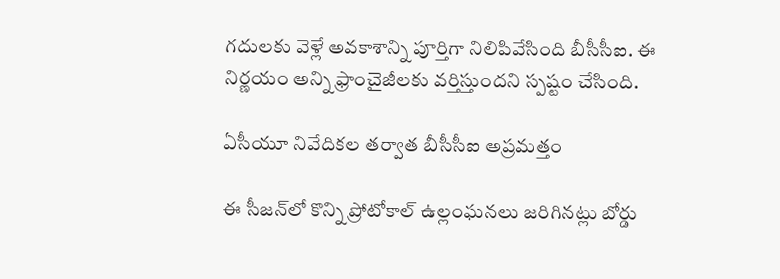గదులకు వెళ్లే అవకాశాన్ని పూర్తిగా నిలిపివేసింది బీసీసీఐ. ఈ నిర్ణయం అన్ని ఫ్రాంచైజీలకు వర్తిస్తుందని స్పష్టం చేసింది.

ఏసీయూ నివేదికల తర్వాత బీసీసీఐ అప్రమత్తం

ఈ సీజన్‌లో కొన్ని ప్రోటోకాల్ ఉల్లంఘనలు జరిగినట్లు బోర్డు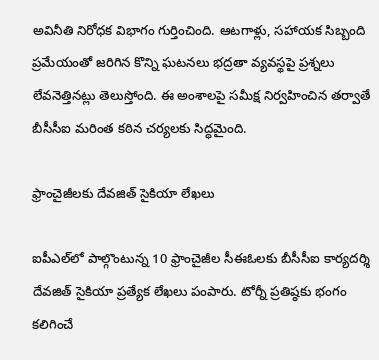అవినీతి నిరోధక విభాగం గుర్తించింది. ఆటగాళ్లు, సహాయక సిబ్బంది ప్రమేయంతో జరిగిన కొన్ని ఘటనలు భద్రతా వ్యవస్థపై ప్రశ్నలు లేవనెత్తినట్లు తెలుస్తోంది. ఈ అంశాలపై సమీక్ష నిర్వహించిన తర్వాతే బీసీసీఐ మరింత కఠిన చర్యలకు సిద్ధమైంది.

ఫ్రాంచైజీలకు దేవజిత్ సైకియా లేఖలు

ఐపీఎల్‌లో పాల్గొంటున్న 10 ఫ్రాంచైజీల సీఈఓలకు బీసీసీఐ కార్యదర్శి దేవజిత్ సైకియా ప్రత్యేక లేఖలు పంపారు. టోర్నీ ప్రతిష్ఠకు భంగం కలిగించే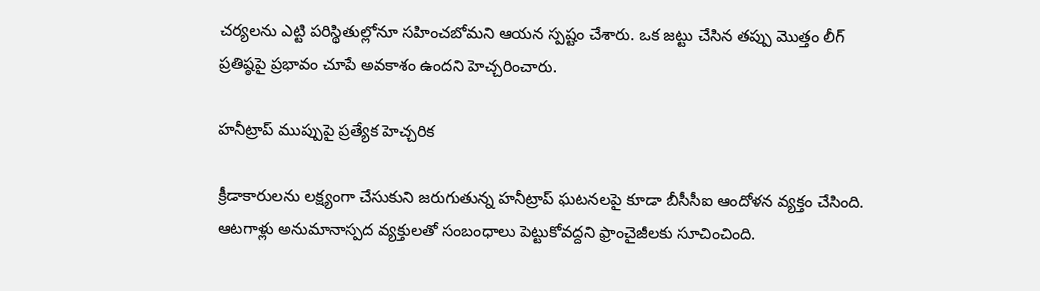చర్యలను ఎట్టి పరిస్థితుల్లోనూ సహించబోమని ఆయన స్పష్టం చేశారు. ఒక జట్టు చేసిన తప్పు మొత్తం లీగ్ ప్రతిష్ఠపై ప్రభావం చూపే అవకాశం ఉందని హెచ్చరించారు.

హనీట్రాప్ ముప్పుపై ప్రత్యేక హెచ్చరిక

క్రీడాకారులను లక్ష్యంగా చేసుకుని జరుగుతున్న హనీట్రాప్ ఘటనలపై కూడా బీసీసీఐ ఆందోళన వ్యక్తం చేసింది. ఆటగాళ్లు అనుమానాస్పద వ్యక్తులతో సంబంధాలు పెట్టుకోవద్దని ఫ్రాంచైజీలకు సూచించింది.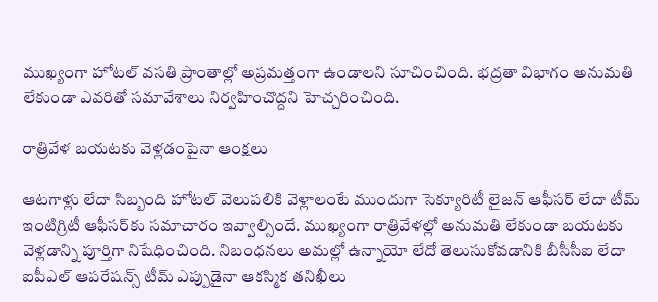ముఖ్యంగా హోటల్ వసతి ప్రాంతాల్లో అప్రమత్తంగా ఉండాలని సూచించింది. భద్రతా విభాగం అనుమతి లేకుండా ఎవరితో సమావేశాలు నిర్వహించొద్దని హెచ్చరించింది.

రాత్రివేళ బయటకు వెళ్లడంపైనా ఆంక్షలు

ఆటగాళ్లు లేదా సిబ్బంది హోటల్ వెలుపలికి వెళ్లాలంటే ముందుగా సెక్యూరిటీ లైజన్ ఆఫీసర్ లేదా టీమ్ ఇంటిగ్రిటీ ఆఫీసర్‌కు సమాచారం ఇవ్వాల్సిందే. ముఖ్యంగా రాత్రివేళల్లో అనుమతి లేకుండా బయటకు వెళ్లడాన్ని పూర్తిగా నిషేధించింది. నిబంధనలు అమల్లో ఉన్నాయో లేదో తెలుసుకోవడానికి బీసీసీఐ లేదా ఐపీఎల్ ఆపరేషన్స్ టీమ్ ఎప్పుడైనా ఆకస్మిక తనిఖీలు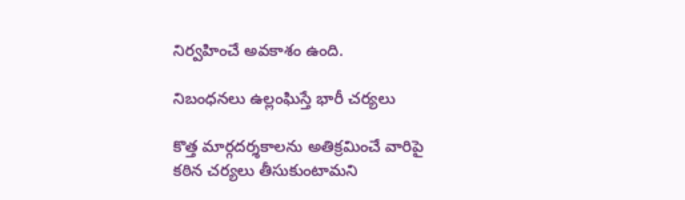నిర్వహించే అవకాశం ఉంది.

నిబంధనలు ఉల్లంఘిస్తే భారీ చర్యలు

కొత్త మార్గదర్శకాలను అతిక్రమించే వారిపై కఠిన చర్యలు తీసుకుంటామని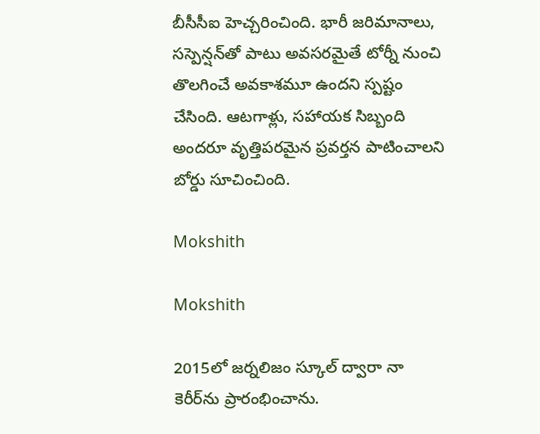బీసీసీఐ హెచ్చరించింది. భారీ జరిమానాలు, సస్పెన్షన్‌తో పాటు అవసరమైతే టోర్నీ నుంచి తొలగించే అవకాశమూ ఉందని స్పష్టం చేసింది. ఆటగాళ్లు, సహాయక సిబ్బంది అందరూ వృత్తిపరమైన ప్రవర్తన పాటించాలని బోర్డు సూచించింది.

Mokshith

Mokshith

2015లో జ‌ర్న‌లిజం స్కూల్ ద్వారా నా కెరీర్‌ను ప్రారంభించాను.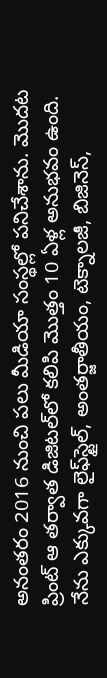అనంత‌రం 2016 నుంచి ప‌లు మీడియా సంస్థ‌ల్లో ప‌నిచేశాను. మొద‌ట ప్రింట్ ఆ త‌ర్వాత డిజిట‌ల్‌లో క‌లిపి మొత్తం 10 ఏళ్ల అనుభ‌వం ఉంది. నేను ఎక్కువ‌గా లైఫ్‌స్టైల్‌, అంత‌ర్జాతీయం, టెక్నాల‌జీ, బిజినెస్‌,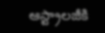ఆస్ట్రాల‌జీకి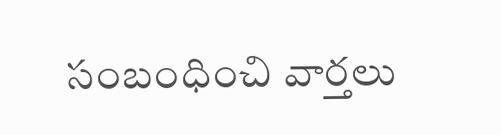సంబంధించి వార్త‌లు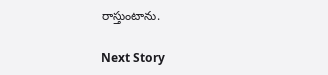రాస్తుంటాను.

Next Story